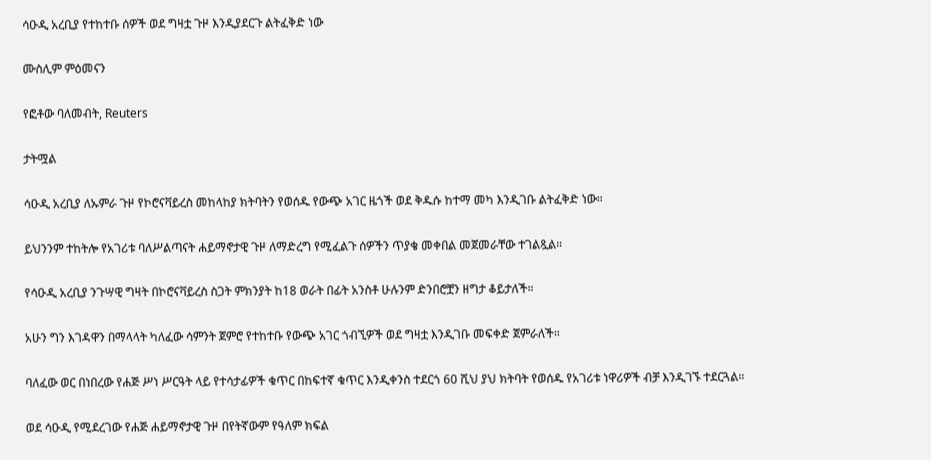ሳዑዲ አረቢያ የተከተቡ ሰዎች ወደ ግዛቷ ጉዞ እንዲያደርጉ ልትፈቅድ ነው

ሙስሊም ምዕመናን

የፎቶው ባለመብት, Reuters

ታትሟል

ሳዑዲ አረቢያ ለኡምራ ጉዞ የኮሮናቫይረስ መከላከያ ክትባትን የወሰዱ የውጭ አገር ዜጎች ወደ ቅዱሱ ከተማ መካ እንዲገቡ ልትፈቅድ ነው።

ይህንንም ተከትሎ የአገሪቱ ባለሥልጣናት ሐይማኖታዊ ጉዞ ለማድረግ የሚፈልጉ ሰዎችን ጥያቄ መቀበል መጀመራቸው ተገልጿል።

የሳዑዲ አረቢያ ንጉሣዊ ግዛት በኮሮናቫይረስ ስጋት ምክንያት ከ18 ወራት በፊት አንስቶ ሁሉንም ድንበሮቿን ዘግታ ቆይታለች።

አሁን ግን እገዳዋን በማላላት ካለፈው ሳምንት ጀምሮ የተከተቡ የውጭ አገር ጎብኚዎች ወደ ግዛቷ እንዲገቡ መፍቀድ ጀምራለች።

ባለፈው ወር በነበረው የሐጅ ሥነ ሥርዓት ላይ የተሳታፊዎች ቁጥር በከፍተኛ ቁጥር እንዲቀንስ ተደርጎ 60 ሺህ ያህ ክትባት የወሰዱ የአገሪቱ ነዋሪዎች ብቻ እንዲገኙ ተደርጓል።

ወደ ሳዑዲ የሚደረገው የሐጅ ሐይማኖታዊ ጉዞ በየትኛውም የዓለም ክፍል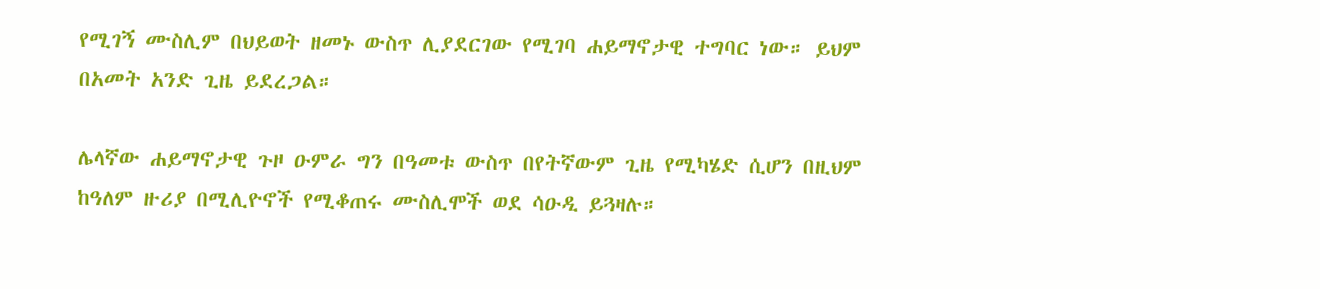የሚገኝ ሙስሊም በህይወት ዘመኑ ውስጥ ሊያደርገው የሚገባ ሐይማኖታዊ ተግባር ነው። ይህም በአመት አንድ ጊዜ ይደረጋል።

ሌላኛው ሐይማኖታዊ ጉዞ ዑምራ ግን በዓመቱ ውስጥ በየትኛውም ጊዜ የሚካሄድ ሲሆን በዚህም ከዓለም ዙሪያ በሚሊዮኖች የሚቆጠሩ ሙስሊሞች ወደ ሳዑዲ ይጓዛሉ።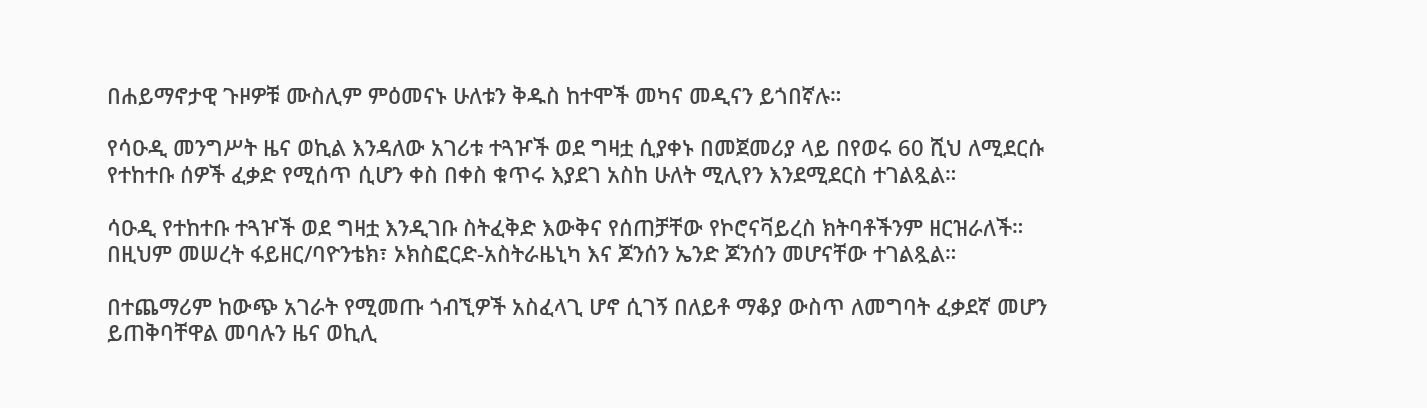በሐይማኖታዊ ጉዞዎቹ ሙስሊም ምዕመናኑ ሁለቱን ቅዱስ ከተሞች መካና መዲናን ይጎበኛሉ።

የሳዑዲ መንግሥት ዜና ወኪል እንዳለው አገሪቱ ተጓዦች ወደ ግዛቷ ሲያቀኑ በመጀመሪያ ላይ በየወሩ 60 ሺህ ለሚደርሱ የተከተቡ ሰዎች ፈቃድ የሚሰጥ ሲሆን ቀስ በቀስ ቁጥሩ እያደገ አስከ ሁለት ሚሊየን እንደሚደርስ ተገልጿል።

ሳዑዲ የተከተቡ ተጓዦች ወደ ግዛቷ እንዲገቡ ስትፈቅድ እውቅና የሰጠቻቸው የኮሮናቫይረስ ክትባቶችንም ዘርዝራለች። በዚህም መሠረት ፋይዘር/ባዮንቴክ፣ ኦክስፎርድ-አስትራዜኒካ እና ጆንሰን ኤንድ ጆንሰን መሆናቸው ተገልጿል።

በተጨማሪም ከውጭ አገራት የሚመጡ ጎብኚዎች አስፈላጊ ሆኖ ሲገኝ በለይቶ ማቆያ ውስጥ ለመግባት ፈቃደኛ መሆን ይጠቅባቸዋል መባሉን ዜና ወኪሊ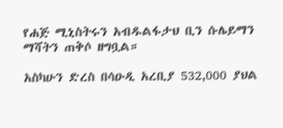የሐጅ ሚኒስትሩን አብዱልፋታህ ቢን ሱሌይማን ማሻትን ጠቅሶ ዘግቧል።

አስካሁን ድረስ በሳዑዲ አረቢያ 532,000 ያህል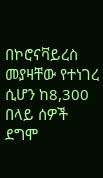በኮሮናቫይረስ መያዛቸው የተነገረ ሲሆን ከ8,300 በላይ ሰዎች ደግሞ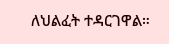ለህልፈት ተዳርገዋል።